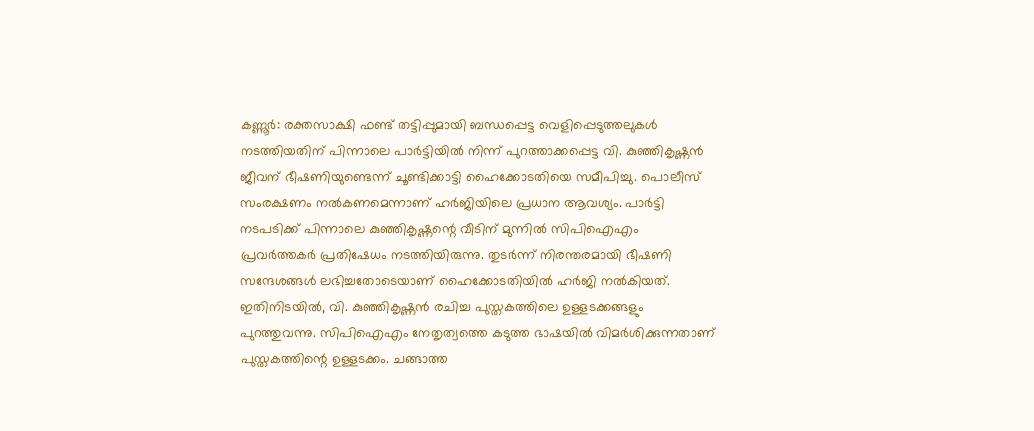കണ്ണൂർ: രക്തസാക്ഷി ഫണ്ട് തട്ടിപ്പുമായി ബന്ധപ്പെട്ട വെളിപ്പെടുത്തലുകൾ നടത്തിയതിന് പിന്നാലെ പാർട്ടിയിൽ നിന്ന് പുറത്താക്കപ്പെട്ട വി. കുഞ്ഞികൃഷ്ണൻ ജീവന് ഭീഷണിയുണ്ടെന്ന് ചൂണ്ടിക്കാട്ടി ഹൈക്കോടതിയെ സമീപിച്ചു. പൊലീസ് സംരക്ഷണം നൽകണമെന്നാണ് ഹർജിയിലെ പ്രധാന ആവശ്യം. പാർട്ടി നടപടിക്ക് പിന്നാലെ കുഞ്ഞികൃഷ്ണന്റെ വീടിന് മുന്നിൽ സിപിഐഎം പ്രവർത്തകർ പ്രതിഷേധം നടത്തിയിരുന്നു. തുടർന്ന് നിരന്തരമായി ഭീഷണി സന്ദേശങ്ങൾ ലഭിച്ചതോടെയാണ് ഹൈക്കോടതിയിൽ ഹർജി നൽകിയത്.
ഇതിനിടയിൽ, വി. കുഞ്ഞികൃഷ്ണൻ രചിച്ച പുസ്തകത്തിലെ ഉള്ളടക്കങ്ങളും പുറത്തുവന്നു. സിപിഐഎം നേതൃത്വത്തെ കടുത്ത ഭാഷയിൽ വിമർശിക്കുന്നതാണ് പുസ്തകത്തിന്റെ ഉള്ളടക്കം. ചങ്ങാത്ത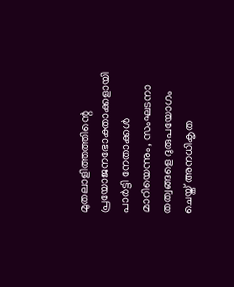മുതലാളിത്തത്തിന്റെ പ്രയോജനഭോക്താക്കളായി പാർട്ടി നേതാക്കൾ മാറിയെന്നും, സംഘടനാ തത്വങ്ങളെ ദുരുപയോഗം ചെയ്ത് അനധികൃത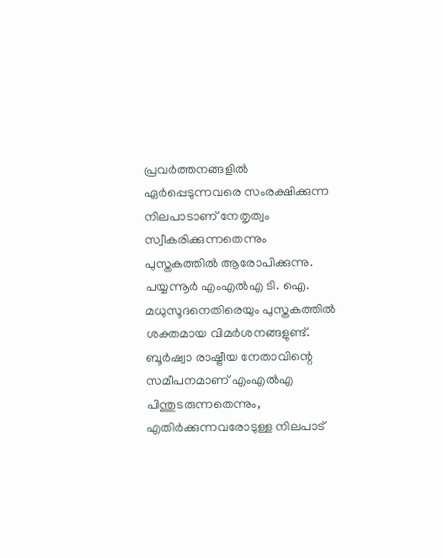പ്രവർത്തനങ്ങളിൽ ഏർപ്പെടുന്നവരെ സംരക്ഷിക്കുന്ന നിലപാടാണ് നേതൃത്വം സ്വീകരിക്കുന്നതെന്നും പുസ്തകത്തിൽ ആരോപിക്കുന്നു.
പയ്യന്നൂർ എംഎൽഎ ടി. ഐ. മധുസൂദനെതിരെയും പുസ്തകത്തിൽ ശക്തമായ വിമർശനങ്ങളുണ്ട്. ബൂർഷ്വാ രാഷ്ട്രീയ നേതാവിന്റെ സമീപനമാണ് എംഎൽഎ പിന്തുടരുന്നതെന്നും, എതിർക്കുന്നവരോടുള്ള നിലപാട്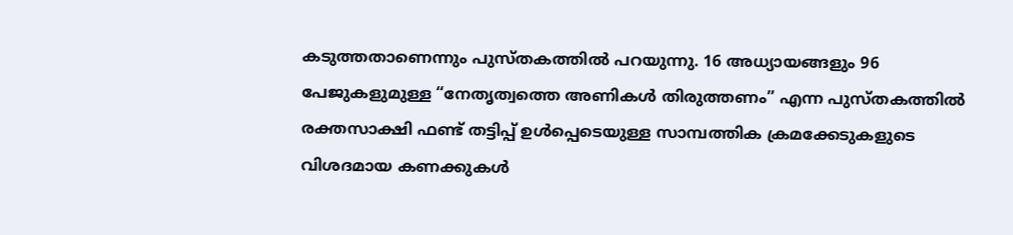കടുത്തതാണെന്നും പുസ്തകത്തിൽ പറയുന്നു. 16 അധ്യായങ്ങളും 96 പേജുകളുമുള്ള “നേതൃത്വത്തെ അണികൾ തിരുത്തണം” എന്ന പുസ്തകത്തിൽ രക്തസാക്ഷി ഫണ്ട് തട്ടിപ്പ് ഉൾപ്പെടെയുള്ള സാമ്പത്തിക ക്രമക്കേടുകളുടെ വിശദമായ കണക്കുകൾ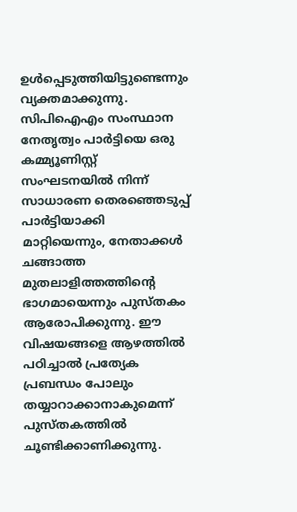ഉൾപ്പെടുത്തിയിട്ടുണ്ടെന്നും വ്യക്തമാക്കുന്നു.
സിപിഐഎം സംസ്ഥാന നേതൃത്വം പാർട്ടിയെ ഒരു കമ്മ്യൂണിസ്റ്റ് സംഘടനയിൽ നിന്ന് സാധാരണ തെരഞ്ഞെടുപ്പ് പാർട്ടിയാക്കി മാറ്റിയെന്നും, നേതാക്കൾ ചങ്ങാത്ത മുതലാളിത്തത്തിന്റെ ഭാഗമായെന്നും പുസ്തകം ആരോപിക്കുന്നു. ഈ വിഷയങ്ങളെ ആഴത്തിൽ പഠിച്ചാൽ പ്രത്യേക പ്രബന്ധം പോലും തയ്യാറാക്കാനാകുമെന്ന് പുസ്തകത്തിൽ ചൂണ്ടിക്കാണിക്കുന്നു.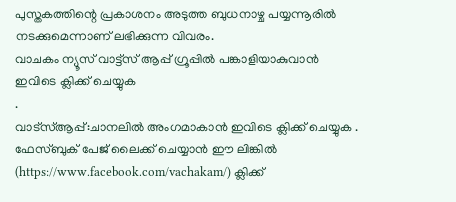പുസ്തകത്തിന്റെ പ്രകാശനം അടുത്ത ബുധനാഴ്ച പയ്യന്നൂരിൽ നടക്കുമെന്നാണ് ലഭിക്കുന്ന വിവരം.
വാചകം ന്യൂസ് വാട്ട്സ് ആപ്പ് ഗ്രൂപ്പിൽ പങ്കാളിയാകുവാൻ
ഇവിടെ ക്ലിക്ക് ചെയ്യുക
.
വാട്സ്ആപ്പ്:ചാനലിൽ അംഗമാകാൻ ഇവിടെ ക്ലിക്ക് ചെയ്യുക .
ഫേസ്ബുക് പേജ് ലൈക്ക് ചെയ്യാൻ ഈ ലിങ്കിൽ (https://www.facebook.com/vachakam/) ക്ലിക്ക്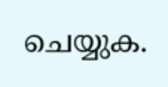ചെയ്യുക.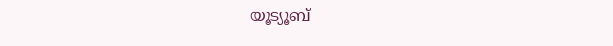യൂട്യൂബ്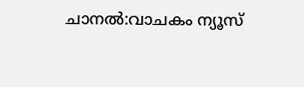ചാനൽ:വാചകം ന്യൂസ്